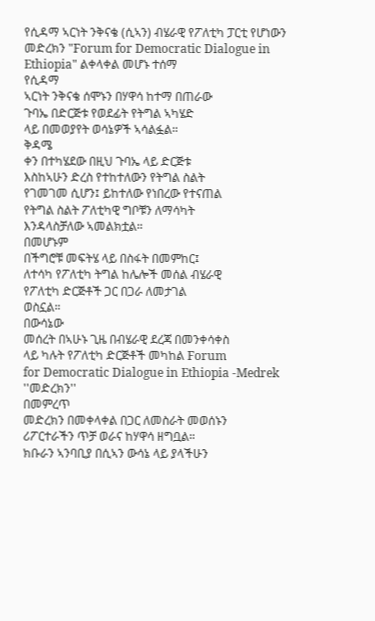የሲዳማ ኣርነት ንቅናቄ (ሲኣን) ብሄራዊ የፖለቲካ ፓርቲ የሆነውን መድረክን "Forum for Democratic Dialogue in Ethiopia" ልቀላቀል መሆኑ ተሰማ
የሲዳማ
ኣርነት ንቅናቄ ሰሞኑን በሃዋሳ ከተማ በጠራው
ጉባኤ በድርጅቱ የወደፊት የትግል ኣካሄድ
ላይ በመወያየት ወሳኔዎች ኣሳልፏል።
ቅዳሜ
ቀን በተካሄደው በዚህ ጉባኤ ላይ ድርጅቱ
እስከኣሁን ድረስ የተከተለውን የትግል ስልት
የገመገመ ሲሆን፤ ይከተለው የነበረው የተናጠል
የትግል ስልት ፖለቲካዊ ግቦቹን ለማሳካት
እንዳላስቻለው ኣመልክቷል።
በመሆኑም
በችግሮቹ መፍትሄ ላይ በስፋት በመምከር፤
ለተሳካ የፖለቲካ ትግል ከሌሎች መሰል ብሄራዊ
የፖለቲካ ድርጅቶች ጋር በጋራ ለመታገል
ወስኗል።
በውሳኔው
መሰረት በኣሁኑ ጊዜ በብሄራዊ ደረጃ በመንቀሳቀስ
ላይ ካሉት የፖለቲካ ድርጅቶች መካከል Forum
for Democratic Dialogue in Ethiopia -Medrek
''መድረክን''
በመምረጥ
መድረክን በመቀላቀል በጋር ለመስራት መወሰኑን
ሪፖርተራችን ጥቻ ወራና ከሃዋሳ ዘግቧል።
ክቡራን ኣንባቢያ በሲኣን ውሳኔ ላይ ያላችሁን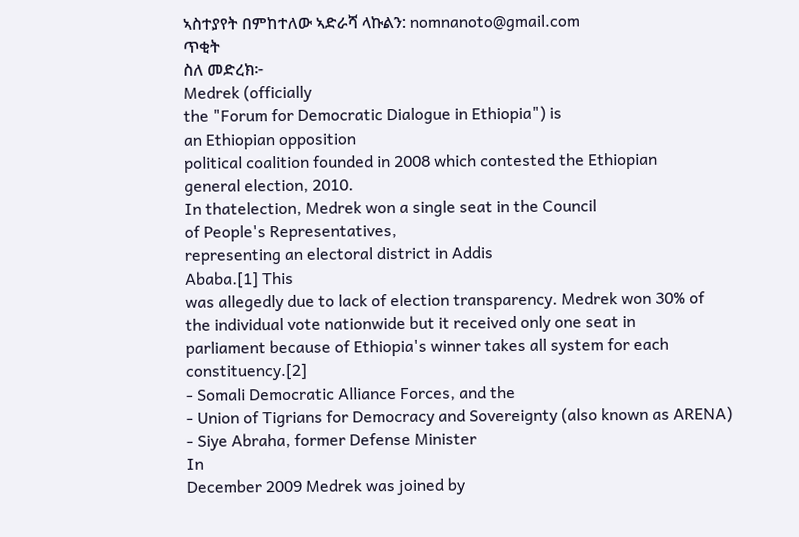ኣስተያየት በምከተለው ኣድራሻ ላኩልን: nomnanoto@gmail.com
ጥቂት
ስለ መድረክ፦
Medrek (officially
the "Forum for Democratic Dialogue in Ethiopia") is
an Ethiopian opposition
political coalition founded in 2008 which contested the Ethiopian
general election, 2010.
In thatelection, Medrek won a single seat in the Council
of People's Representatives,
representing an electoral district in Addis
Ababa.[1] This
was allegedly due to lack of election transparency. Medrek won 30% of
the individual vote nationwide but it received only one seat in
parliament because of Ethiopia's winner takes all system for each
constituency.[2]
- Somali Democratic Alliance Forces, and the
- Union of Tigrians for Democracy and Sovereignty (also known as ARENA)
- Siye Abraha, former Defense Minister
In
December 2009 Medrek was joined by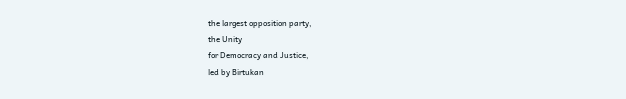the largest opposition party,
the Unity
for Democracy and Justice,
led by Birtukan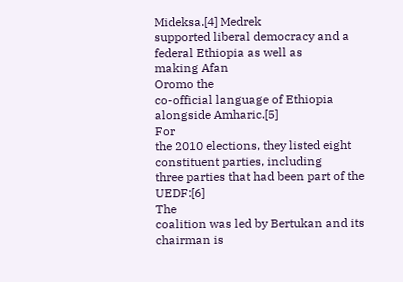Mideksa.[4] Medrek
supported liberal democracy and a federal Ethiopia as well as
making Afan
Oromo the
co-official language of Ethiopia alongside Amharic.[5]
For
the 2010 elections, they listed eight constituent parties, including
three parties that had been part of the UEDF:[6]
The
coalition was led by Bertukan and its chairman is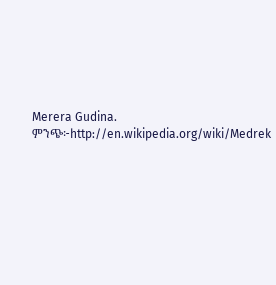Merera Gudina.
ምንጭ፦http://en.wikipedia.org/wiki/Medrek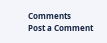Comments
Post a Comment